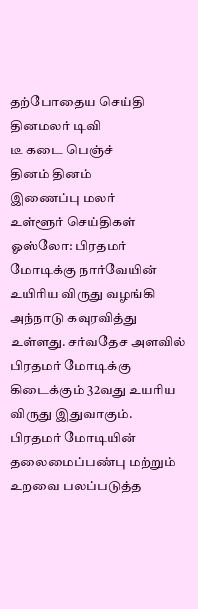தற்போதைய செய்தி
தினமலர் டிவி
டீ கடை பெஞ்ச்
தினம் தினம்
இணைப்பு மலர்
உள்ளூர் செய்திகள்
ஓஸ்லோ: பிரதமர் மோடிக்கு நார்வேயின் உயிரிய விருது வழங்கி அந்நாடு கவுரவித்து உள்ளது. சர்வதேச அளவில் பிரதமர் மோடிக்கு கிடைக்கும் 32வது உயரிய விருது இதுவாகும்.
பிரதமர் மோடியின் தலைமைப்பண்பு மற்றும் உறவை பலப்படுத்த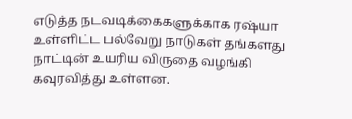எடுத்த நடவடிக்கைகளுக்காக ரஷ்யா உள்ளிட்ட பல்வேறு நாடுகள் தங்களது நாட்டின் உயரிய விருதை வழங்கி கவுரவித்து உள்ளன.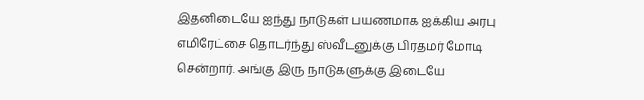இதனிடையே ஐந்து நாடுகள் பயணமாக ஐக்கிய அரபு எமிரேட்சை தொடர்ந்து ஸ்வீடனுக்கு பிரதமர் மோடி சென்றார். அங்கு இரு நாடுகளுக்கு இடையே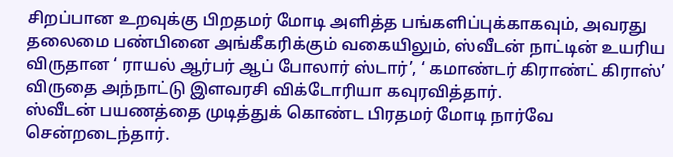சிறப்பான உறவுக்கு பிறதமர் மோடி அளித்த பங்களிப்புக்காகவும், அவரது தலைமை பண்பினை அங்கீகரிக்கும் வகையிலும், ஸ்வீடன் நாட்டின் உயரிய விருதான ‘ ராயல் ஆர்பர் ஆப் போலார் ஸ்டார்’, ‘ கமாண்டர் கிராண்ட் கிராஸ்’ விருதை அந்நாட்டு இளவரசி விக்டோரியா கவுரவித்தார்.
ஸ்வீடன் பயணத்தை முடித்துக் கொண்ட பிரதமர் மோடி நார்வே சென்றடைந்தார்.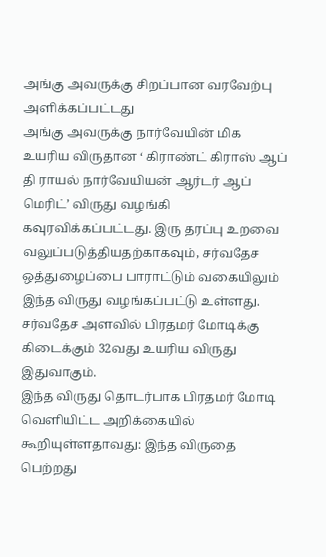அங்கு அவருக்கு சிறப்பான வரவேற்பு அளிக்கப்பட்டது
அங்கு அவருக்கு நார்வேயின் மிக உயரிய விருதான ‘ கிராண்ட் கிராஸ் ஆப் தி ராயல் நார்வேயியன் ஆர்டர் ஆப் மெரிட்’ விருது வழங்கி கவுரவிக்கப்பட்டது. இரு தரப்பு உறவை வலுப்படுத்தியதற்காகவும், சர்வதேச ஒத்துழைப்பை பாராட்டும் வகையிலும் இந்த விருது வழங்கப்பட்டு உள்ளது. சர்வதேச அளவில் பிரதமர் மோடிக்கு கிடைக்கும் 32வது உயரிய விருது இதுவாகும்.
இந்த விருது தொடர்பாக பிரதமர் மோடி வெளியிட்ட அறிக்கையில் கூறியுள்ளதாவது: இந்த விருதை பெற்றது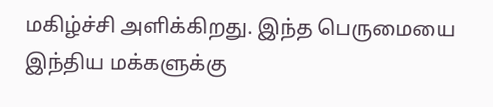மகிழ்ச்சி அளிக்கிறது. இந்த பெருமையை இந்திய மக்களுக்கு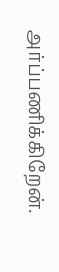அர்ப்பணிக்கிறேன்.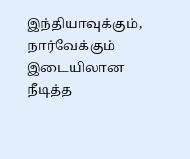இந்தியாவுக்கும், நார்வேக்கும் இடையிலான நீடித்த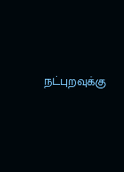நட்புறவுக்கு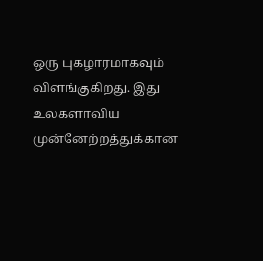ஒரு புகழாரமாகவும் விளங்குகிறது. இது உலகளாவிய முன்னேற்றத்துக்கான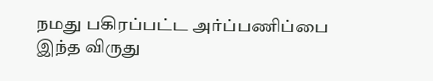நமது பகிரப்பட்ட அர்ப்பணிப்பை இந்த விருது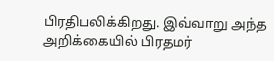பிரதிபலிக்கிறது. இவ்வாறு அந்த அறிக்கையில் பிரதமர்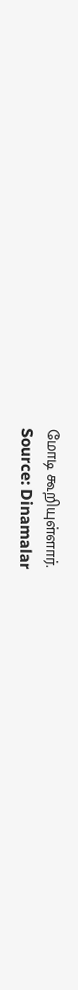மோடி கூறியுள்ளார்.
Source: Dinamalar